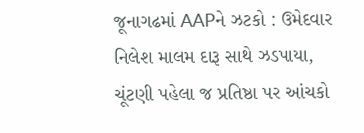જૂનાગઢમાં AAPને ઝટકો : ઉમેદવાર નિલેશ માલમ દારૂ સાથે ઝડપાયા, ચૂંટણી પહેલા જ પ્રતિષ્ઠા પર આંચકો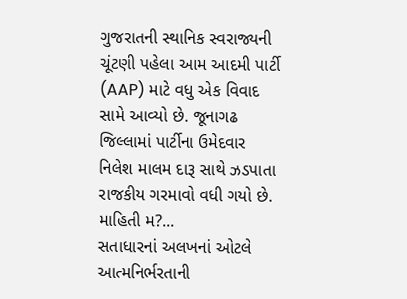ગુજરાતની સ્થાનિક સ્વરાજ્યની ચૂંટણી પહેલા આમ આદમી પાર્ટી (AAP) માટે વધુ એક વિવાદ સામે આવ્યો છે. જૂનાગઢ જિલ્લામાં પાર્ટીના ઉમેદવાર નિલેશ માલમ દારૂ સાથે ઝડપાતા રાજકીય ગરમાવો વધી ગયો છે. માહિતી મ?...
સતાધારનાં અલખનાં ઓટલે આત્મનિર્ભરતાની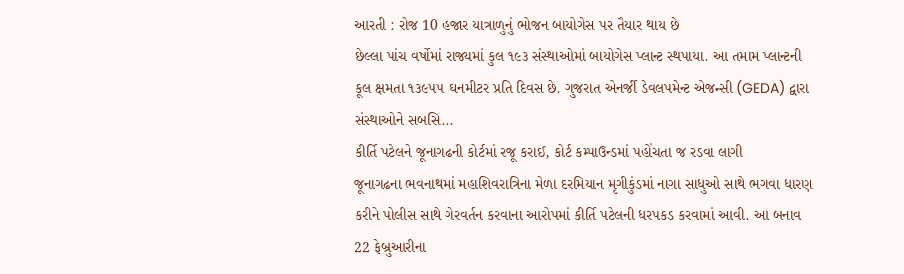આરતી : રોજ 10 હજાર યાત્રાળુનું ભોજન બાયોગેસ પર તૈયાર થાય છે
છેલ્લા પાંચ વર્ષોમાં રાજ્યમાં કુલ ૧૯૩ સંસ્થાઓમાં બાયોગેસ પ્લાન્ટ સ્થપાયા. આ તમામ પ્લાન્ટની કૂલ ક્ષમતા ૧૩૯૫૫ ઘનમીટર પ્રતિ દિવસ છે. ગુજરાત એનર્જી ડેવલપમેન્ટ એજન્સી (GEDA) દ્વારા સંસ્થાઓને સબસિ...
કીર્તિ પટેલને જૂનાગઢની કોર્ટમાં રજૂ કરાઈ, કોર્ટ કમ્પાઉન્ડમાં પહોંચતા જ રડવા લાગી
જૂનાગઢના ભવનાથમાં મહાશિવરાત્રિના મેળા દરમિયાન મૃગીકુંડમાં નાગા સાધુઓ સાથે ભગવા ધારણ કરીને પોલીસ સાથે ગેરવર્તન કરવાના આરોપમાં કીર્તિ પટેલની ધરપકડ કરવામાં આવી. આ બનાવ 22 ફેબ્રુઆરીના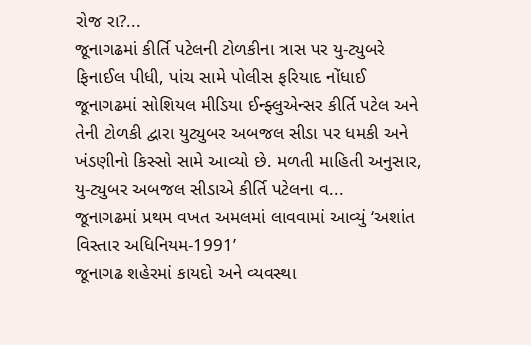રોજ રા?...
જૂનાગઢમાં કીર્તિ પટેલની ટોળકીના ત્રાસ પર યુ-ટ્યુબરે ફિનાઈલ પીધી, પાંચ સામે પોલીસ ફરિયાદ નોંધાઈ
જૂનાગઢમાં સોશિયલ મીડિયા ઈન્ફ્લુએન્સર કીર્તિ પટેલ અને તેની ટોળકી દ્વારા યુટ્યુબર અબજલ સીડા પર ધમકી અને ખંડણીનો કિસ્સો સામે આવ્યો છે. મળતી માહિતી અનુસાર, યુ-ટ્યુબર અબજલ સીડાએ કીર્તિ પટેલના વ...
જૂનાગઢમાં પ્રથમ વખત અમલમાં લાવવામાં આવ્યું ‘અશાંત વિસ્તાર અધિનિયમ-1991’
જૂનાગઢ શહેરમાં કાયદો અને વ્યવસ્થા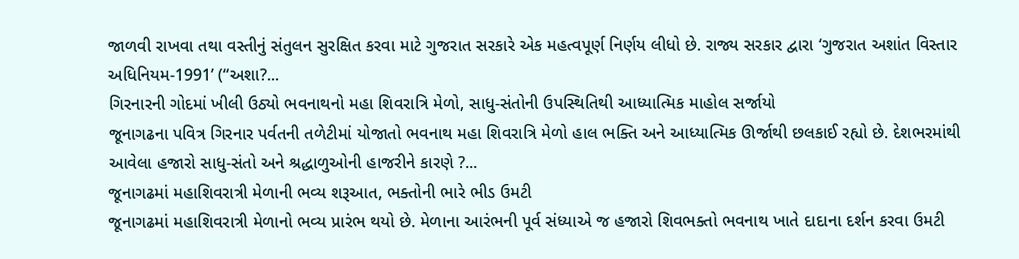જાળવી રાખવા તથા વસ્તીનું સંતુલન સુરક્ષિત કરવા માટે ગુજરાત સરકારે એક મહત્વપૂર્ણ નિર્ણય લીધો છે. રાજ્ય સરકાર દ્વારા ‘ગુજરાત અશાંત વિસ્તાર અધિનિયમ-1991’ (“અશા?...
ગિરનારની ગોદમાં ખીલી ઉઠ્યો ભવનાથનો મહા શિવરાત્રિ મેળો, સાધુ-સંતોની ઉપસ્થિતિથી આધ્યાત્મિક માહોલ સર્જાયો
જૂનાગઢના પવિત્ર ગિરનાર પર્વતની તળેટીમાં યોજાતો ભવનાથ મહા શિવરાત્રિ મેળો હાલ ભક્તિ અને આધ્યાત્મિક ઊર્જાથી છલકાઈ રહ્યો છે. દેશભરમાંથી આવેલા હજારો સાધુ-સંતો અને શ્રદ્ધાળુઓની હાજરીને કારણે ?...
જૂનાગઢમાં મહાશિવરાત્રી મેળાની ભવ્ય શરૂઆત, ભક્તોની ભારે ભીડ ઉમટી
જૂનાગઢમાં મહાશિવરાત્રી મેળાનો ભવ્ય પ્રારંભ થયો છે. મેળાના આરંભની પૂર્વ સંધ્યાએ જ હજારો શિવભક્તો ભવનાથ ખાતે દાદાના દર્શન કરવા ઉમટી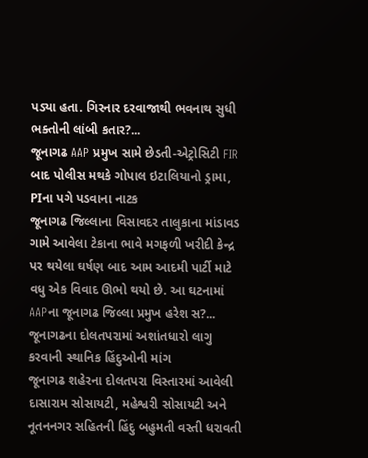પડ્યા હતા. ગિરનાર દરવાજાથી ભવનાથ સુધી ભક્તોની લાંબી કતાર?...
જૂનાગઢ AAP પ્રમુખ સામે છેડતી-એટ્રોસિટી FIR બાદ પોલીસ મથકે ગોપાલ ઇટાલિયાનો ડ્રામા, PIના પગે પડવાના નાટક
જૂનાગઢ જિલ્લાના વિસાવદર તાલુકાના માંડાવડ ગામે આવેલા ટેકાના ભાવે મગફળી ખરીદી કેન્દ્ર પર થયેલા ઘર્ષણ બાદ આમ આદમી પાર્ટી માટે વધુ એક વિવાદ ઊભો થયો છે. આ ઘટનામાં AAPના જૂનાગઢ જિલ્લા પ્રમુખ હરેશ સ?...
જૂનાગઢના દોલતપરામાં અશાંતધારો લાગુ કરવાની સ્થાનિક હિંદુઓની માંગ
જૂનાગઢ શહેરના દોલતપરા વિસ્તારમાં આવેલી દાસારામ સોસાયટી, મહેશ્વરી સોસાયટી અને નૂતનનગર સહિતની હિંદુ બહુમતી વસ્તી ધરાવતી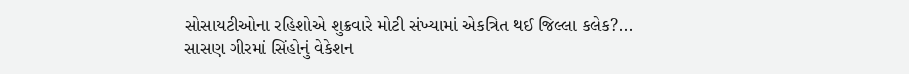સોસાયટીઓના રહિશોએ શુક્રવારે મોટી સંખ્યામાં એકત્રિત થઈ જિલ્લા કલેક?...
સાસણ ગીરમાં સિંહોનું વેકેશન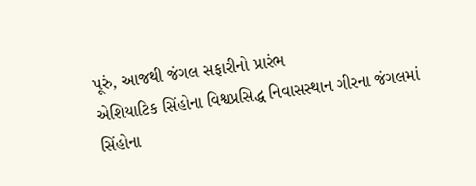પૂરું, આજથી જંગલ સફારીનો પ્રારંભ
એશિયાટિક સિંહોના વિશ્વપ્રસિદ્ધ નિવાસસ્થાન ગીરના જંગલમાં સિંહોના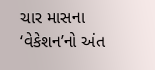ચાર માસના ‘વેકેશન’નો અંત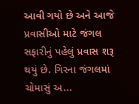આવી ગયો છે અને આજે પ્રવાસીઓ માટે જંગલ સફારીનું પહેલું પ્રવાસ શરૂ થયું છે. ગિરના જંગલમાં ચોમાસું અ...